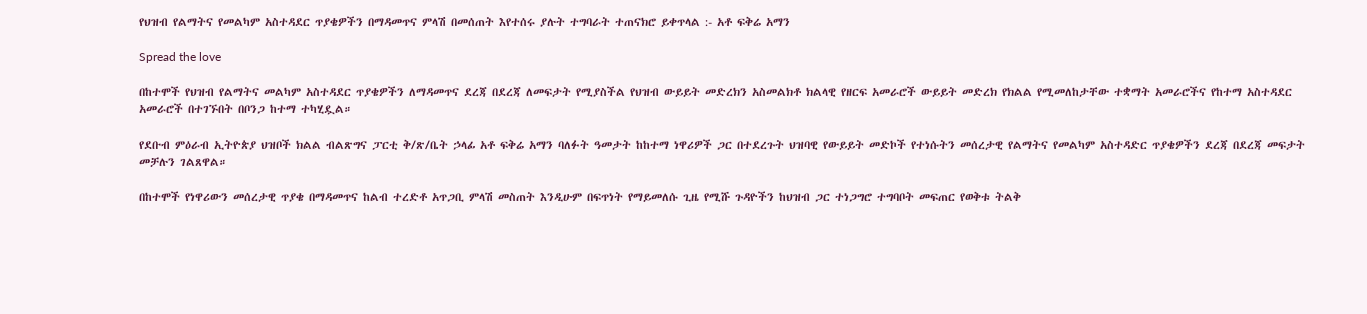የህዝብ የልማትና የመልካም አስተዳደር ጥያቄዎችን በማዳመጥና ምላሽ በመሰጠት እየተሰሩ ያሉት ተግባራት ተጠናክሮ ይቀጥላል :- አቶ ፍቅሬ አማን

Spread the love

በከተሞች የህዝብ የልማትና መልካም አስተዳደር ጥያቄዎችን ለማዳመጥና ደረጃ በደረጃ ለመፍታት የሚያስችል የህዝብ ውይይት መድረክን አስመልክቶ ክልላዊ የዘርፍ አመራሮች ውይይት መድረክ የክልል የሚመለከታቸው ተቋማት አመራሮችና የከተማ አስተዳደር አመራሮች በተገኙበት በቦንጋ ከተማ ተካሂዷል።

የደቡብ ምዕራብ ኢትዮጵያ ህዝቦች ክልል ብልጽግና ፓርቲ ቅ/ጽ/ቤት ኃላፊ አቶ ፍቅሬ አማን ባለፉት ዓመታት ከከተማ ነዋሪዎች ጋር በተደረጉት ህዝባዊ የውይይት መድኮች የተነሱትን መሰረታዊ የልማትና የመልካም አስተዳድር ጥያቄዎችን ደረጃ በደረጃ መፍታት መቻሉን ገልጸዋል።

በከተሞች የነዋሪውን መሰረታዊ ጥያቄ በማዳመጥና ከልብ ተረድቶ አጥጋቢ ምላሽ መስጠት እንዲሁም በፍጥነት የማይመለሱ ጊዜ የሚሹ ጉዳዮችን ከህዝብ ጋር ተነጋግሮ ተግባቦት መፍጠር የወቅቱ ትልቅ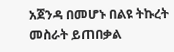አጀንዳ በመሆኑ በልዩ ትኩረት መስራት ይጠበቃል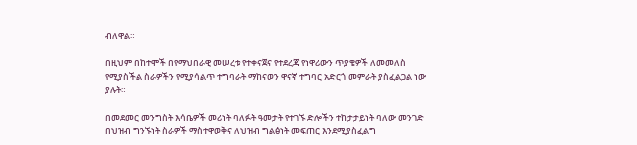ብለዋል።

በዚህም በከተሞች በየማህበራዊ መሠረቱ የተቀናጀና የተደረጃ የነዋሪውን ጥያቄዎች ለመመለስ የሚያስችል ስራዎችን የሚያሳልጥ ተግባራት ማከናወን ዋናኛ ተግባር አድርጎ መምራት ያስፈልጋል ነው ያሉት።

በመደመር መንግስት እሳቤዎች መሪነት ባለፉት ዓመታት የተገኙ ድሎችን ተከታታይነት ባለው መንገድ በህዝብ ግንኙነት ስራዎች ማስተዋወቅና ለህዝብ ግልፅነት መፍጠር እንደሚያስፈልግ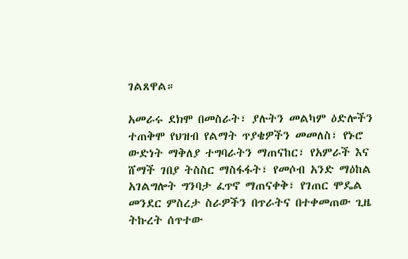ገልጸዋል።

አመራሩ ደክሞ በመስራት፣ ያሉትን መልካም ዕድሎችን ተጠቅሞ የህዝብ የልማት ጥያቄዎችን መመለስ፣ የኑሮ ውድነት ማቅለያ ተግባራትን ማጠናከር፣ የአምራች እና ሸማች ገበያ ትስስር ማስፋፋት፣ የመሶብ አንድ ማዕከል አገልግሎት ግንባታ ፈጥኖ ማጠናቀቅ፣ የገጠር ሞዴል መንደር ምስረታ ስራዎችን በጥራትና በተቀመጠው ጊዜ ትኩረት ሰጥተው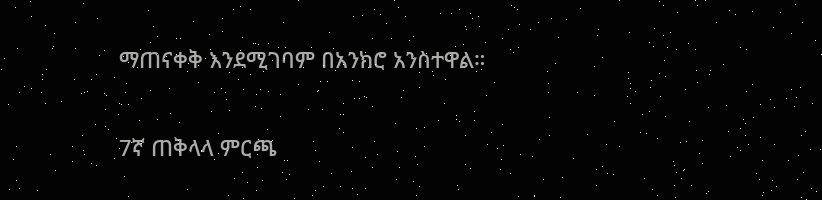ማጠናቀቅ እንደሚገባም በአንክሮ አንስተዋል።

7ኛ ጠቅላላ ምርጫ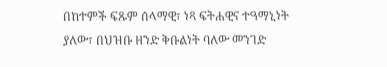በከተምች ፍጹም ሰላማዊ፣ ነጻ ፍትሐዊና ተዓማኒነት ያለው፣ በህዝቡ ዘንድ ቅቡልነት ባለው መንገድ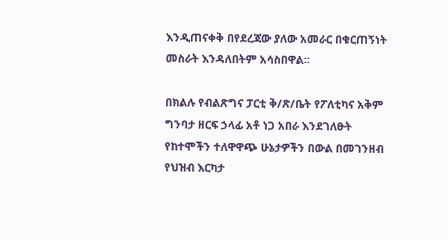እንዲጠናቀቅ በየደረጃው ያለው አመራር በቁርጠኝነት መስራት እንዳለበትም አሳስበዋል።

በክልሉ የብልጽግና ፓርቲ ቅ/ጽ/ቤት የፖለቲካና አቅም ግንባታ ዘርፍ ኃላፊ አቶ ነጋ አበራ እንደገለፁት የከተሞችን ተለዋዋጭ ሁኔታዎችን በውል በመገንዘብ የህዝብ እርካታ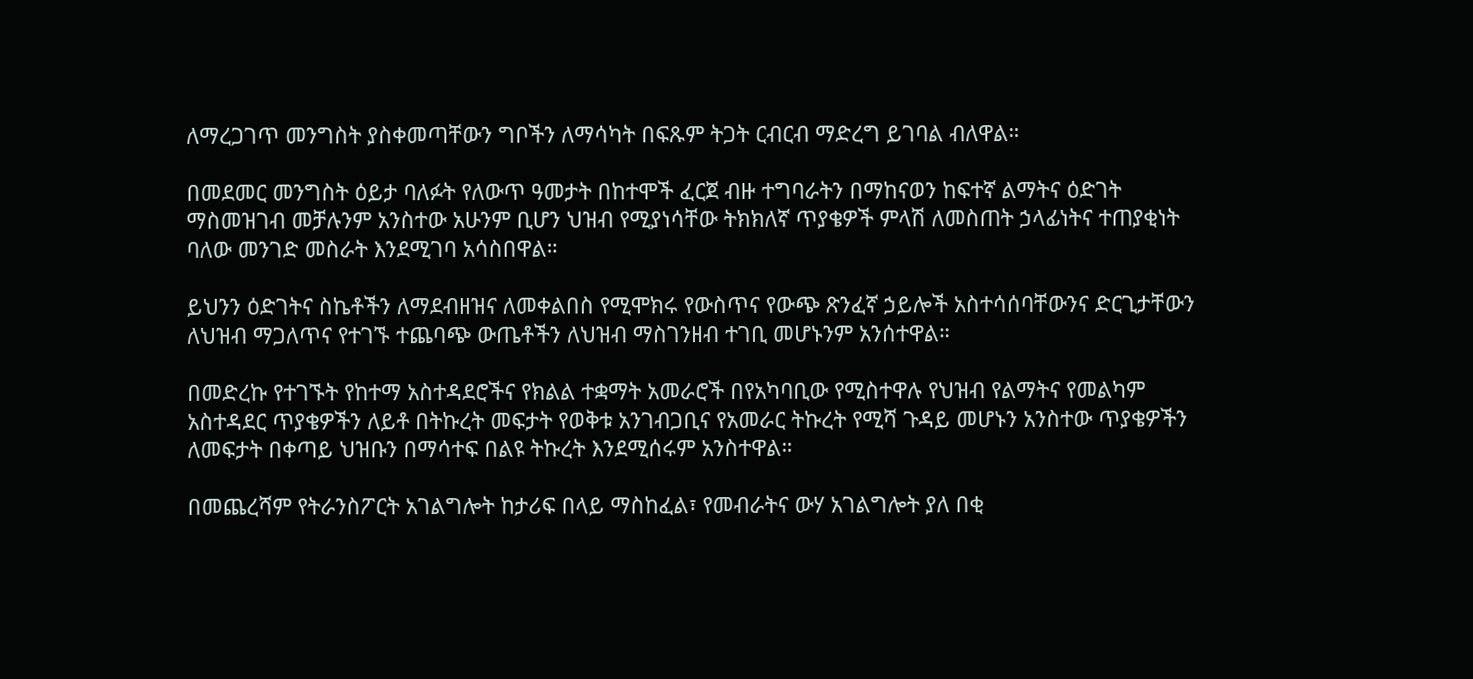ለማረጋገጥ መንግስት ያስቀመጣቸውን ግቦችን ለማሳካት በፍጹም ትጋት ርብርብ ማድረግ ይገባል ብለዋል።

በመደመር መንግስት ዕይታ ባለፉት የለውጥ ዓመታት በከተሞች ፈርጀ ብዙ ተግባራትን በማከናወን ከፍተኛ ልማትና ዕድገት ማስመዝገብ መቻሉንም አንስተው አሁንም ቢሆን ህዝብ የሚያነሳቸው ትክክለኛ ጥያቄዎች ምላሽ ለመስጠት ኃላፊነትና ተጠያቂነት ባለው መንገድ መስራት እንደሚገባ አሳስበዋል።

ይህንን ዕድገትና ስኬቶችን ለማደብዘዝና ለመቀልበስ የሚሞክሩ የውስጥና የውጭ ጽንፈኛ ኃይሎች አስተሳሰባቸውንና ድርጊታቸውን ለህዝብ ማጋለጥና የተገኙ ተጨባጭ ውጤቶችን ለህዝብ ማስገንዘብ ተገቢ መሆኑንም አንሰተዋል።

በመድረኩ የተገኙት የከተማ አስተዳደሮችና የክልል ተቋማት አመራሮች በየአካባቢው የሚስተዋሉ የህዝብ የልማትና የመልካም አስተዳደር ጥያቄዎችን ለይቶ በትኩረት መፍታት የወቅቱ አንገብጋቢና የአመራር ትኩረት የሚሻ ጉዳይ መሆኑን አንስተው ጥያቄዎችን ለመፍታት በቀጣይ ህዝቡን በማሳተፍ በልዩ ትኩረት እንደሚሰሩም አንስተዋል።

በመጨረሻም የትራንስፖርት አገልግሎት ከታሪፍ በላይ ማስከፈል፣ የመብራትና ውሃ አገልግሎት ያለ በቂ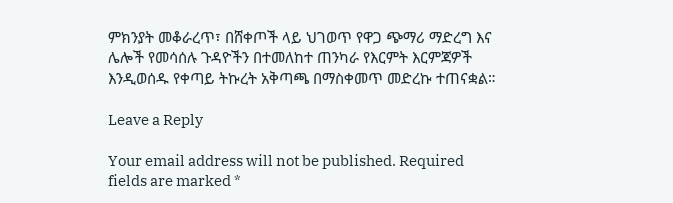ምክንያት መቆራረጥ፣ በሸቀጦች ላይ ህገወጥ የዋጋ ጭማሪ ማድረግ እና ሌሎች የመሳሰሉ ጉዳዮችን በተመለከተ ጠንካራ የእርምት እርምጃዎች እንዲወሰዱ የቀጣይ ትኩረት አቅጣጫ በማስቀመጥ መድረኩ ተጠናቋል።

Leave a Reply

Your email address will not be published. Required fields are marked *